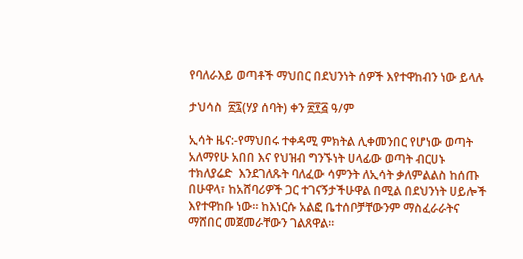የባለራእይ ወጣቶች ማህበር በደህንነት ሰዎች እየተዋከብን ነው ይላሉ

ታህሳስ  ፳፯(ሃያ ሰባት) ቀን ፳፻፭ ዓ/ም

ኢሳት ዜና:-የማህበሩ ተቀዳሚ ምክትል ሊቀመንበር የሆነው ወጣት አለማየሁ አበበ እና የህዝብ ግንኙነት ሀላፊው ወጣት ብርሀኑ ተክለያሬድ  እንደገለጹት ባለፈው ሳምንት ለኢሳት ቃለምልልስ ከሰጡ በሁዋላ፣ ከአሸባሪዎች ጋር ተገናኝታችሁዋል በሚል በደህንነት ሀይሎች እየተዋከቡ ነው። ከእነርሱ አልፎ ቤተሰቦቻቸውንም ማስፈራራትና ማሸበር መጀመራቸውን ገልጸዋል።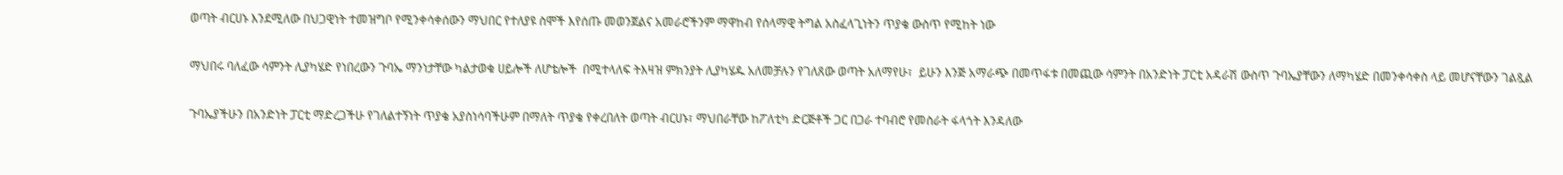ወጣት ብርሀኑ እንደሚለው በህጋዊነት ተመዝግቦ የሚንቀሳቀሰውን ማህበር የተለያዩ ስሞች እየሰጡ መወንጀልና አመራሮችንም ማዋከብ የሰላማዊ ትግል አስፈላጊነትን ጥያቄ ውስጥ የሚከት ነው

ማህበሩ ባለፈው ሳምንት ሊያካሄድ የነበረውን ጉባኤ ማንነታቸው ካልታወቁ ሀይሎች ለሆቴሎች  በሚተላለፍ ትእዛዝ ምክንያት ሊያካሄዱ አለመቻሉን የገለጸው ወጣት አለማየሁ፣  ይሁን እንጅ አማራጭ በመጥፋቱ በመጪው ሳምንት በአንድነት ፓርቲ አዳራሽ ውስጥ ጉባኤያቸውን ለማካሄድ በመንቀሳቀስ ላይ መሆናቸውን ገልጿል

ጉባኤያችሁን በአንድነት ፓርቲ ማድረጋችሁ የገለልተኝነት ጥያቄ አያስነሳባችሁም በማለት ጥያቄ የቀረበለት ወጣት ብርሀኑ፣ ማህበራቸው ከፖለቲካ ድርጅቶች ጋር በጋራ ተባብሮ የመስራት ፋላጎት እንዳለው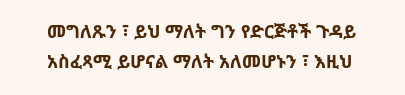መግለጹን ፣ ይህ ማለት ግን የድርጅቶች ጉዳይ አስፈጻሚ ይሆናል ማለት አለመሆኑን ፣ እዚህ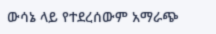ውሳኔ ላይ የተደረሰውም አማራጭ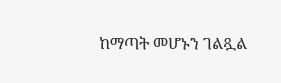ከማጣት መሆኑን ገልጿል